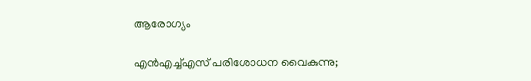ആരോഗ്യം

എന്‍എച്ച്എസ് പരിശോധന വൈകുന്നു;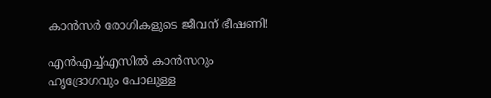കാന്‍സര്‍ രോഗികളുടെ ജീവന് ഭീഷണി!

എന്‍എച്ച്എസില്‍ കാന്‍സറും ഹൃദ്രോഗവും പോലുള്ള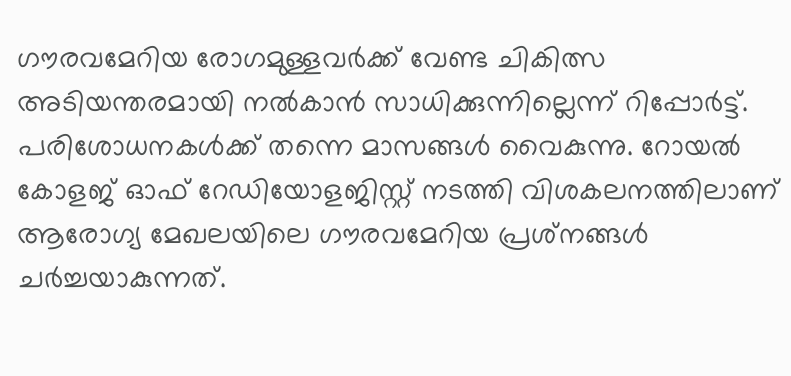ഗൗരവമേറിയ രോഗമുള്ളവര്‍ക്ക് വേണ്ട ചികിത്സ അടിയന്തരമായി നല്‍കാന്‍ സാധിക്കുന്നില്ലെന്ന് റിപ്പോര്‍ട്ട്. പരിശോധനകള്‍ക്ക് തന്നെ മാസങ്ങള്‍ വൈകുന്നു. റോയല്‍ കോളജ് ഓഫ് റേഡിയോളജിസ്റ്റ് നടത്തി വിശകലനത്തിലാണ് ആരോഗ്യ മേഖലയിലെ ഗൗരവമേറിയ പ്രശ്‌നങ്ങള്‍ ചര്‍ച്ചയാകുന്നത്.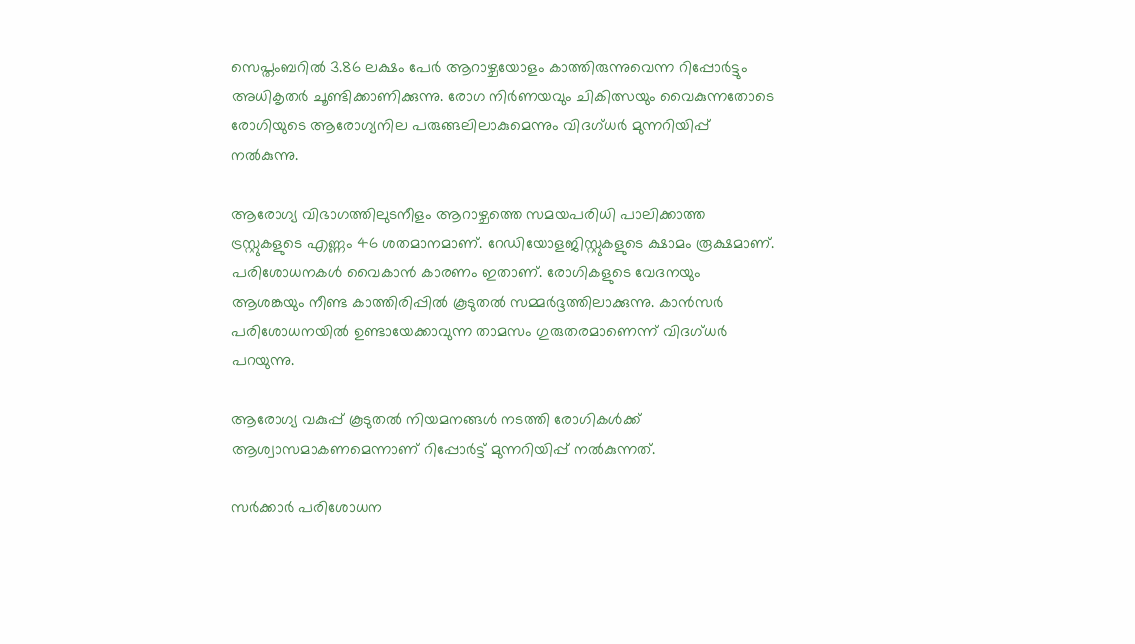സെപ്തംബറില്‍ 3.86 ലക്ഷം പേര്‍ ആറാഴ്ചയോളം കാത്തിരുന്നുവെന്ന റിപ്പോര്‍ട്ടും അധികൃതര്‍ ചൂണ്ടിക്കാണിക്കുന്നു. രോഗ നിര്‍ണയവും ചികിത്സയും വൈകുന്നതോടെ രോഗിയുടെ ആരോഗ്യനില പരുങ്ങലിലാകുമെന്നും വിദഗ്ധര്‍ മുന്നറിയിപ്പ് നല്‍കുന്നു.

ആരോഗ്യ വിഭാഗത്തിലുടനീളം ആറാഴ്ചത്തെ സമയപരിധി പാലിക്കാത്ത ട്രസ്റ്റുകളുടെ എണ്ണം 46 ശതമാനമാണ്. റേഡിയോളജിസ്റ്റുകളുടെ ക്ഷാമം രൂക്ഷമാണ്. പരിശോധനകള്‍ വൈകാന്‍ കാരണം ഇതാണ്. രോഗികളുടെ വേദനയും ആശങ്കയും നീണ്ട കാത്തിരിപ്പില്‍ കൂടുതല്‍ സമ്മര്‍ദ്ദത്തിലാക്കുന്നു. കാന്‍സര്‍ പരിശോധനയില്‍ ഉണ്ടായേക്കാവുന്ന താമസം ഗുരുതരമാണെന്ന് വിദഗ്ധര്‍ പറയുന്നു.

ആരോഗ്യ വകുപ്പ് കൂടുതല്‍ നിയമനങ്ങള്‍ നടത്തി രോഗികള്‍ക്ക് ആശ്വാസമാകണമെന്നാണ് റിപ്പോര്‍ട്ട് മുന്നറിയിപ്പ് നല്‍കുന്നത്.

സര്‍ക്കാര്‍ പരിശോധന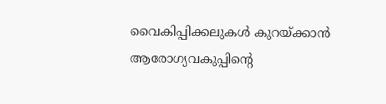വൈകിപ്പിക്കലുകള്‍ കുറയ്ക്കാന്‍ ആരോഗ്യവകുപ്പിന്റെ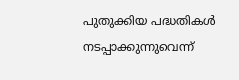പുതുക്കിയ പദ്ധതികള്‍ നടപ്പാക്കുന്നുവെന്ന്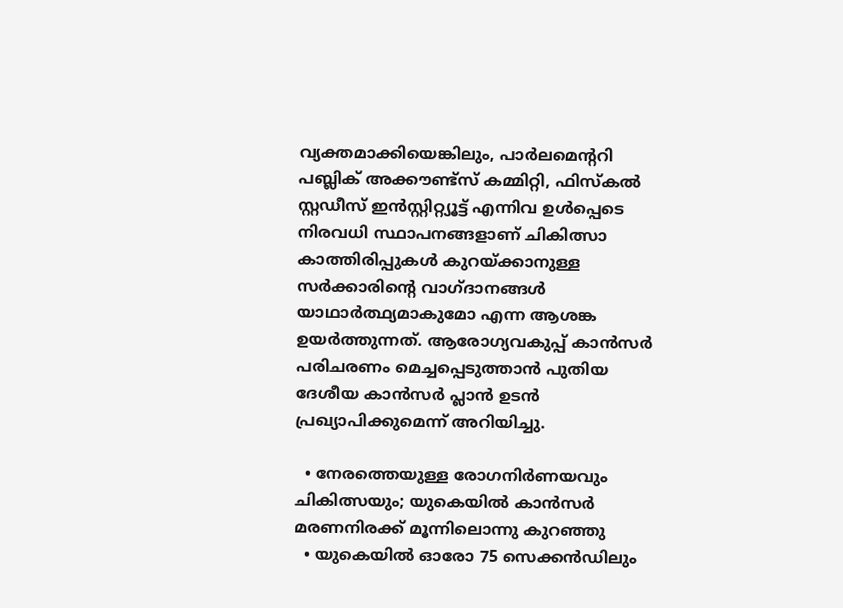വ്യക്തമാക്കിയെങ്കിലും, പാര്‍ലമെന്ററി പബ്ലിക് അക്കൗണ്ട്സ് കമ്മിറ്റി, ഫിസ്കല്‍ സ്റ്റഡീസ് ഇന്‍സ്റ്റിറ്റ്യൂട്ട് എന്നിവ ഉള്‍പ്പെടെ നിരവധി സ്ഥാപനങ്ങളാണ് ചികിത്സാ കാത്തിരിപ്പുകള്‍ കുറയ്ക്കാനുള്ള സര്‍ക്കാരിന്റെ വാഗ്ദാനങ്ങള്‍ യാഥാര്‍ത്ഥ്യമാകുമോ എന്ന ആശങ്ക ഉയര്‍ത്തുന്നത്. ആരോഗ്യവകുപ്പ് കാന്‍സര്‍ പരിചരണം മെച്ചപ്പെടുത്താന്‍ പുതിയ ദേശീയ കാന്‍സര്‍ പ്ലാന്‍ ഉടന്‍ പ്രഖ്യാപിക്കുമെന്ന് അറിയിച്ചു.

  • നേരത്തെയുള്ള രോഗനിര്‍ണയവും ചികിത്സയും; യുകെയില്‍ കാന്‍സര്‍ മരണനിരക്ക് മൂന്നിലൊന്നു കുറഞ്ഞു
  • യുകെയില്‍ ഓരോ 75 സെക്കന്‍ഡിലും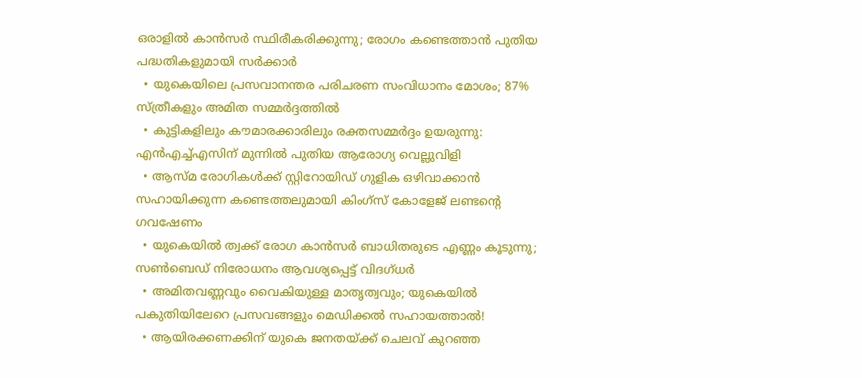ഒരാളില്‍ കാന്‍സര്‍ സ്ഥിരീകരിക്കുന്നു; രോഗം കണ്ടെത്താന്‍ പുതിയ പദ്ധതികളുമായി സര്‍ക്കാര്‍
  • യുകെയിലെ പ്രസവാനന്തര പരിചരണ സംവിധാനം മോശം; 87% സ്ത്രീകളും അമിത സമ്മര്‍ദ്ദത്തില്‍
  • കുട്ടികളിലും കൗമാരക്കാരിലും രക്തസമ്മര്‍ദ്ദം ഉയരുന്നു: എന്‍എച്ച്എസിന് മുന്നില്‍ പുതിയ ആരോഗ്യ വെല്ലുവിളി
  • ആസ്മ രോഗികള്‍ക്ക് സ്റ്റിറോയിഡ് ഗുളിക ഒഴിവാക്കാന്‍ സഹായിക്കുന്ന കണ്ടെത്തലുമായി കിംഗ്‌സ് കോളേജ് ലണ്ടന്റെ ഗവഷേണം
  • യുകെയില്‍ ത്വക്ക് രോഗ കാന്‍സര്‍ ബാധിതരുടെ എണ്ണം കൂടുന്നു; സണ്‍ബെഡ് നിരോധനം ആവശ്യപ്പെട്ട് വിദഗ്ധര്‍
  • അമിതവണ്ണവും വൈകിയുള്ള മാതൃത്വവും; യുകെയില്‍ പകുതിയിലേറെ പ്രസവങ്ങളും മെഡിക്കല്‍ സഹായത്താല്‍!
  • ആയിരക്കണക്കിന് യുകെ ജനതയ്ക്ക് ചെലവ് കുറഞ്ഞ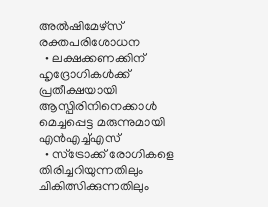അല്‍ഷിമേഴ്‌സ് രക്തപരിശോധന
  • ലക്ഷക്കണക്കിന് ഹൃദ്രോഗികള്‍ക്ക് പ്രതീക്ഷയായി ആസ്പിരിനിനെക്കാള്‍ മെച്ചപ്പെട്ട മരുന്നുമായി എന്‍എച്ച്എസ്
  • സ്‌ട്രോക്ക് രോഗികളെ തിരിച്ചറിയുന്നതിലും ചികിത്സിക്കുന്നതിലും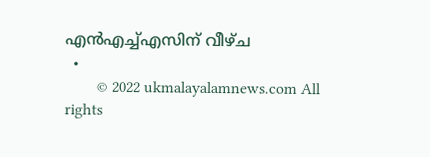എന്‍എച്ച്എസിന് വീഴ്ച
  •
        © 2022 ukmalayalamnews.com All rights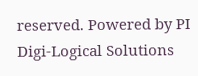reserved. Powered by PI Digi-Logical Solutions